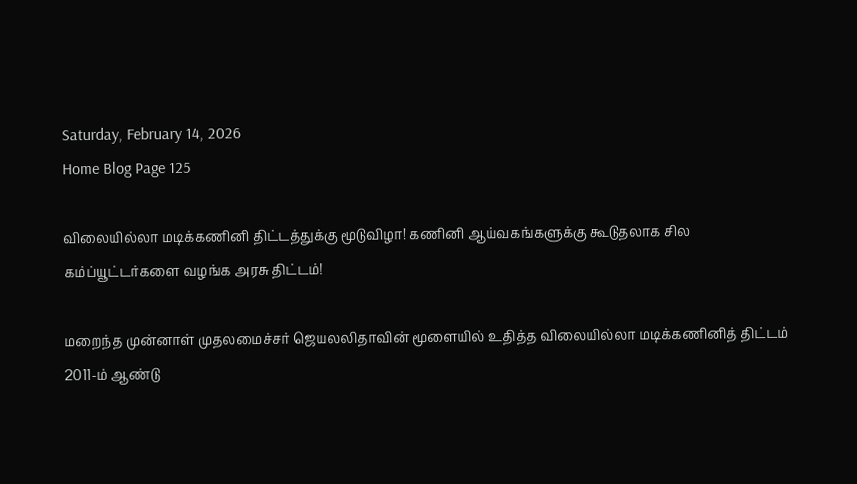Saturday, February 14, 2026
Home Blog Page 125

விலையில்லா மடிக்கணினி திட்டத்துக்கு மூடுவிழா! கணினி ஆய்வகங்களுக்கு கூடுதலாக சில கம்ப்யூட்டர்களை வழங்க அரசு திட்டம்!

மறைந்த முன்னாள் முதலமைச்சர் ஜெயலலிதாவின் மூளையில் உதித்த விலையில்லா மடிக்கணினித் திட்டம் 2011-ம் ஆண்டு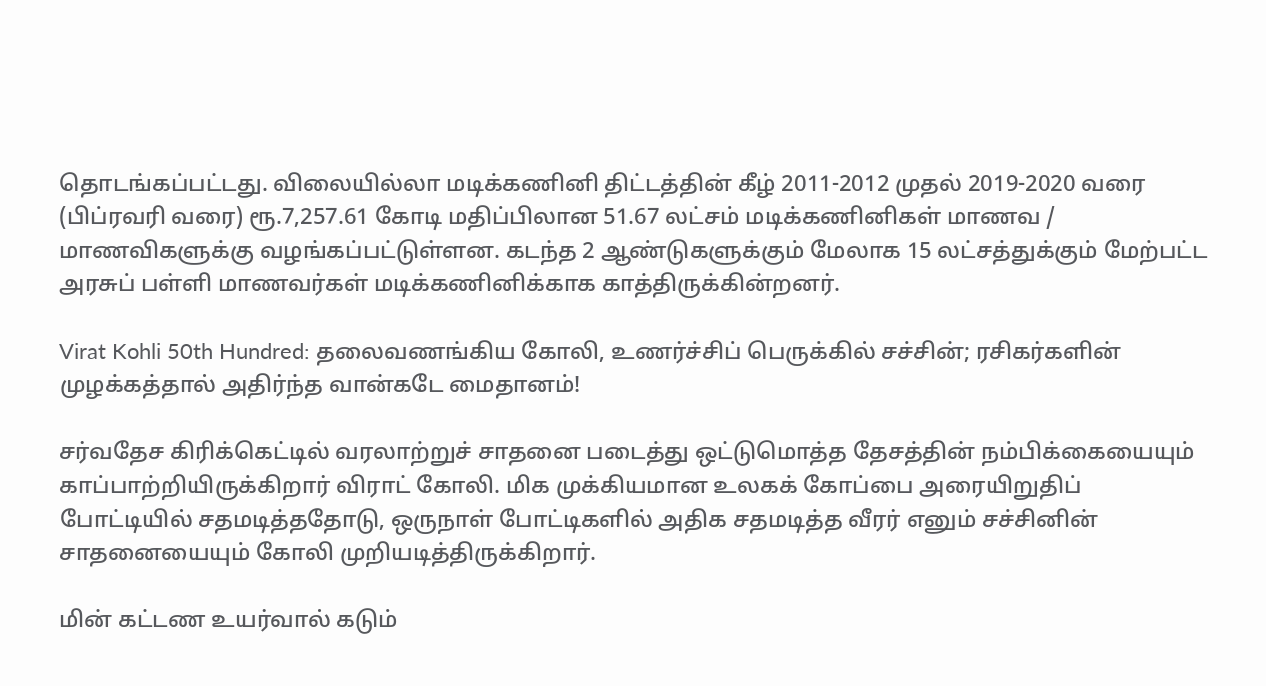தொடங்கப்பட்டது. விலையில்லா மடிக்கணினி திட்டத்தின் கீழ் 2011-2012 முதல் 2019-2020 வரை (பிப்ரவரி வரை) ரூ.7,257.61 கோடி மதிப்பிலான 51.67 லட்சம் மடிக்கணினிகள் மாணவ / மாணவிகளுக்கு வழங்கப்பட்டுள்ளன. கடந்த 2 ஆண்டுகளுக்கும் மேலாக 15 லட்சத்துக்கும் மேற்பட்ட அரசுப் பள்ளி மாணவர்கள் மடிக்கணினிக்காக காத்திருக்கின்றனர்.

Virat Kohli 50th Hundred: தலைவணங்கிய கோலி, உணர்ச்சிப் பெருக்கில் சச்சின்; ரசிகர்களின் முழக்கத்தால் அதிர்ந்த வான்கடே மைதானம்!

சர்வதேச கிரிக்கெட்டில் வரலாற்றுச் சாதனை படைத்து ஒட்டுமொத்த தேசத்தின் நம்பிக்கையையும் காப்பாற்றியிருக்கிறார் விராட் கோலி. மிக முக்கியமான உலகக் கோப்பை அரையிறுதிப் போட்டியில் சதமடித்ததோடு, ஒருநாள் போட்டிகளில் அதிக சதமடித்த வீரர் எனும் சச்சினின் சாதனையையும் கோலி முறியடித்திருக்கிறார்.

மின் கட்டண உயர்வால் கடும்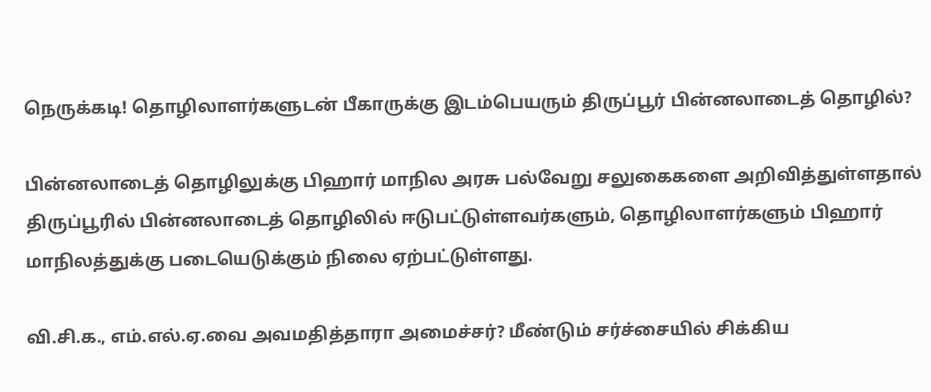நெருக்கடி! தொழிலாளர்களுடன் பீகாருக்கு இடம்பெயரும் திருப்பூர் பின்னலாடைத் தொழில்?

பின்னலாடைத் தொழிலுக்கு பிஹார் மாநில அரசு பல்வேறு சலுகைகளை அறிவித்துள்ளதால் திருப்பூரில் பின்னலாடைத் தொழிலில் ஈடுபட்டுள்ளவர்களும், தொழிலாளர்களும் பிஹார் மாநிலத்துக்கு படையெடுக்கும் நிலை ஏற்பட்டுள்ளது.

வி.சி.க., எம்.எல்.ஏ.வை அவமதித்தாரா அமைச்சர்? மீண்டும் சர்ச்சையில் சிக்கிய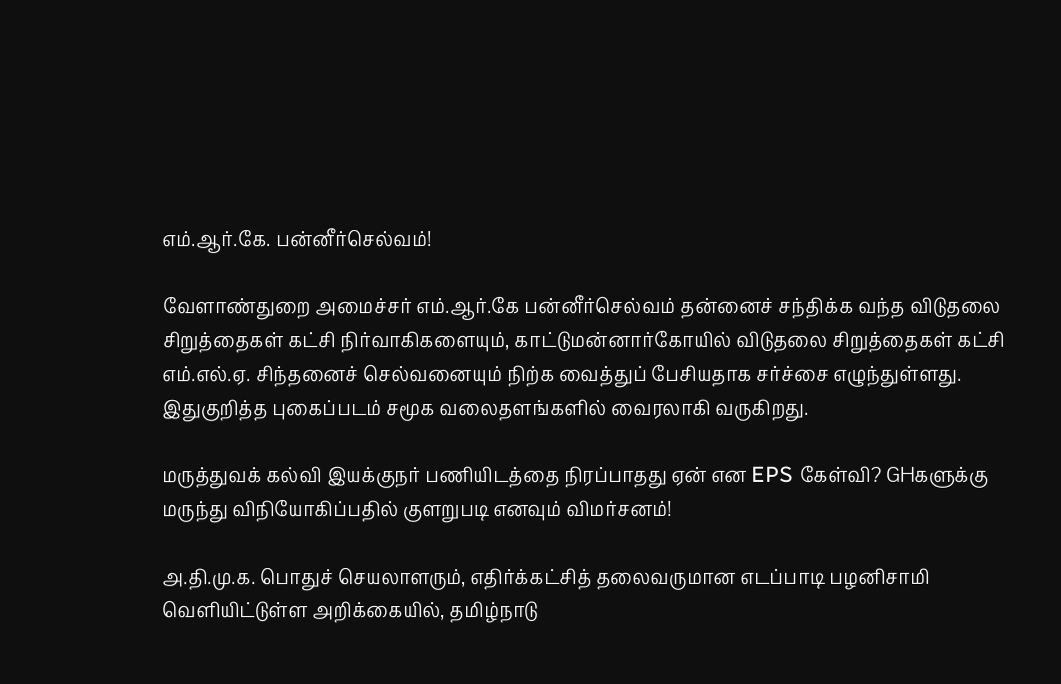எம்.ஆர்.கே. பன்னீர்செல்வம்!

வேளாண்துறை அமைச்சர் எம்.ஆர்.கே பன்னீர்செல்வம் தன்னைச் சந்திக்க வந்த விடுதலை சிறுத்தைகள் கட்சி நிர்வாகிகளையும், காட்டுமன்னார்கோயில் விடுதலை சிறுத்தைகள் கட்சி எம்.எல்.ஏ. சிந்தனைச் செல்வனையும் நிற்க வைத்துப் பேசியதாக சர்ச்சை எழுந்துள்ளது. இதுகுறித்த புகைப்படம் சமூக வலைதளங்களில் வைரலாகி வருகிறது.

மருத்துவக் கல்வி இயக்குநர் பணியிடத்தை நிரப்பாதது ஏன் என EPS கேள்வி? GHகளுக்கு மருந்து விநியோகிப்பதில் குளறுபடி எனவும் விமர்சனம்!

அ.தி.மு.க. பொதுச் செயலாளரும், எதிர்க்கட்சித் தலைவருமான எடப்பாடி பழனிசாமி வெளியிட்டுள்ள அறிக்கையில், தமிழ்நாடு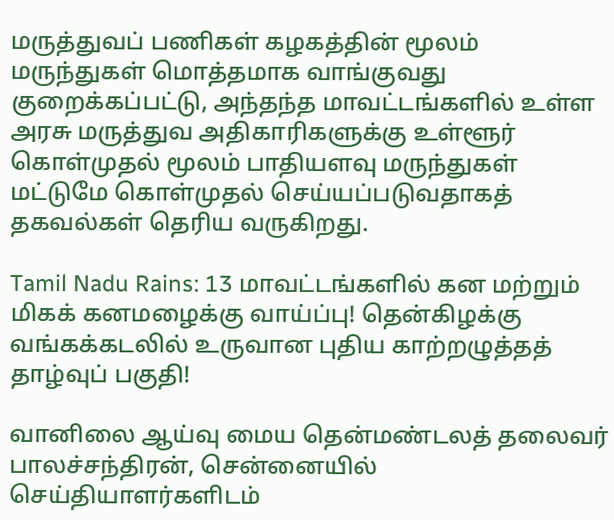மருத்துவப் பணிகள் கழகத்தின் மூலம் மருந்துகள் மொத்தமாக வாங்குவது குறைக்கப்பட்டு, அந்தந்த மாவட்டங்களில் உள்ள அரசு மருத்துவ அதிகாரிகளுக்கு உள்ளூர் கொள்முதல் மூலம் பாதியளவு மருந்துகள் மட்டுமே கொள்முதல் செய்யப்படுவதாகத் தகவல்கள் தெரிய வருகிறது.

Tamil Nadu Rains: 13 மாவட்டங்களில் கன மற்றும் மிகக் கனமழைக்கு வாய்ப்பு! தென்கிழக்கு வங்கக்கடலில் உருவான புதிய காற்றழுத்தத் தாழ்வுப் பகுதி!

வானிலை ஆய்வு மைய தென்மண்டலத் தலைவர் பாலச்சந்திரன், சென்னையில் செய்தியாளர்களிடம்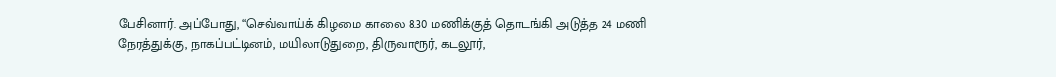பேசினார். அப்போது, “செவ்வாய்க் கிழமை காலை 8.30 மணிக்குத் தொடங்கி அடுத்த 24 மணி நேரத்துக்கு, நாகப்பட்டினம், மயிலாடுதுறை, திருவாரூர், கடலூர்,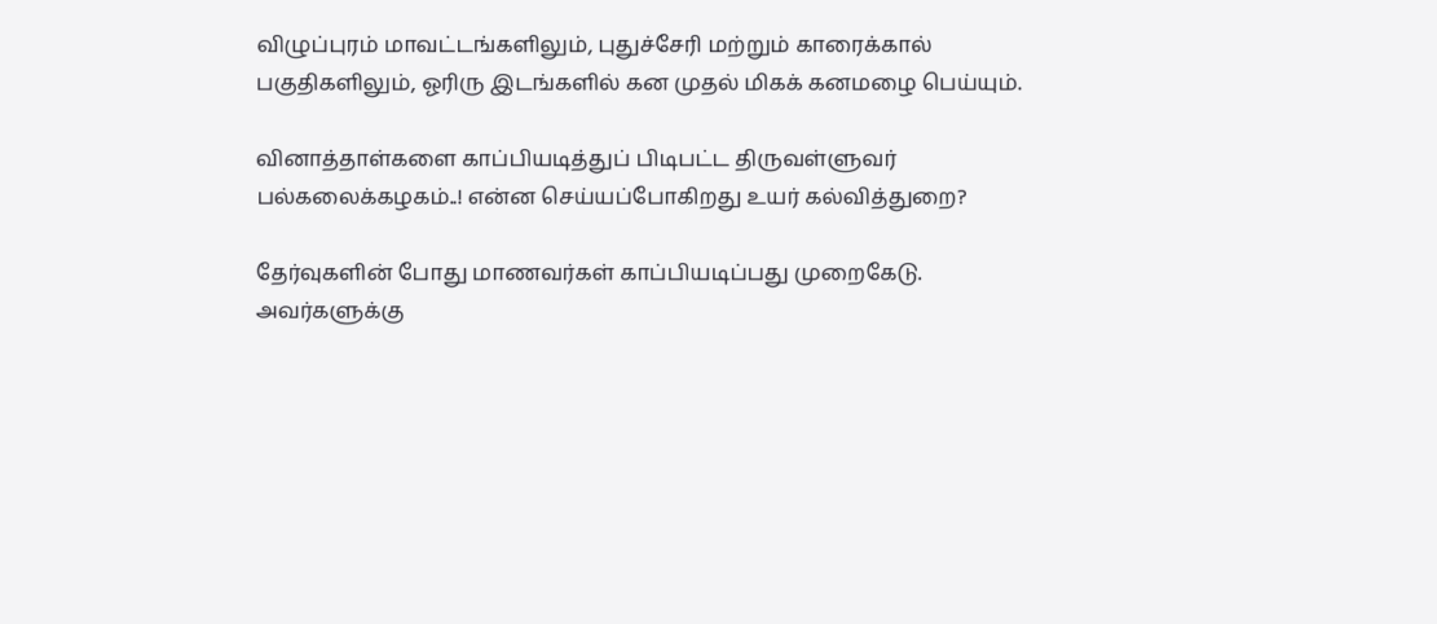விழுப்புரம் மாவட்டங்களிலும், புதுச்சேரி மற்றும் காரைக்கால் பகுதிகளிலும், ஓரிரு இடங்களில் கன முதல் மிகக் கனமழை பெய்யும்.

வினாத்தாள்களை காப்பியடித்துப் பிடிபட்ட திருவள்ளுவர் பல்கலைக்கழகம்..! என்ன செய்யப்போகிறது உயர் கல்வித்துறை?

தேர்வுகளின் போது மாணவர்கள் காப்பியடிப்பது முறைகேடு. அவர்களுக்கு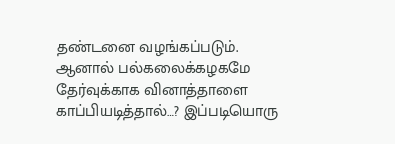தண்டனை வழங்கப்படும். ஆனால் பல்கலைக்கழகமே தேர்வுக்காக வினாத்தாளை காப்பியடித்தால்…? இப்படியொரு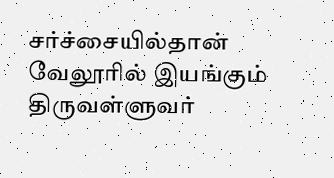சர்ச்சையில்தான் வேலூரில் இயங்கும் திருவள்ளுவர்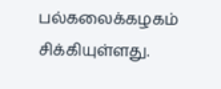பல்கலைக்கழகம் சிக்கியுள்ளது.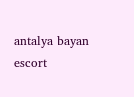antalya bayan escort